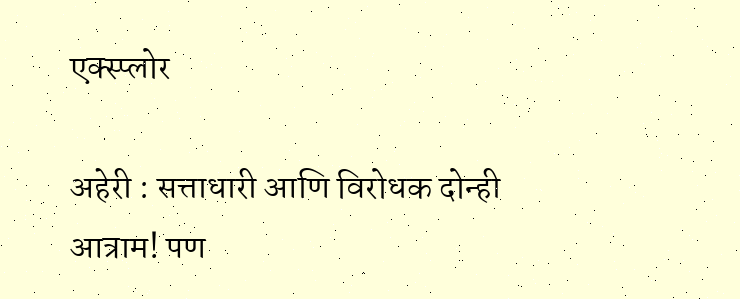एक्स्प्लोर

अहेरी : सत्ताधारी आणि विरोधक दोन्ही आत्राम! पण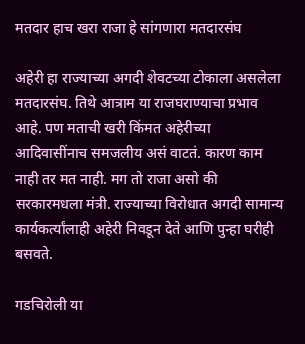मतदार हाच खरा राजा हे सांगणारा मतदारसंघ

अहेरी हा राज्याच्या अगदी शेवटच्या टोकाला असलेला मतदारसंघ. तिथे आत्राम या राजघराण्याचा प्रभाव आहे. पण मताची खरी किंमत अहेरीच्या आदिवासींनाच समजलीय असं वाटतं. कारण काम नाही तर मत नाही. मग तो राजा असो की सरकारमधला मंत्री. राज्याच्या विरोधात अगदी सामान्य कार्यकर्त्यांलाही अहेरी निवडून देते आणि पुन्हा घरीही बसवते.

गडचिरोली या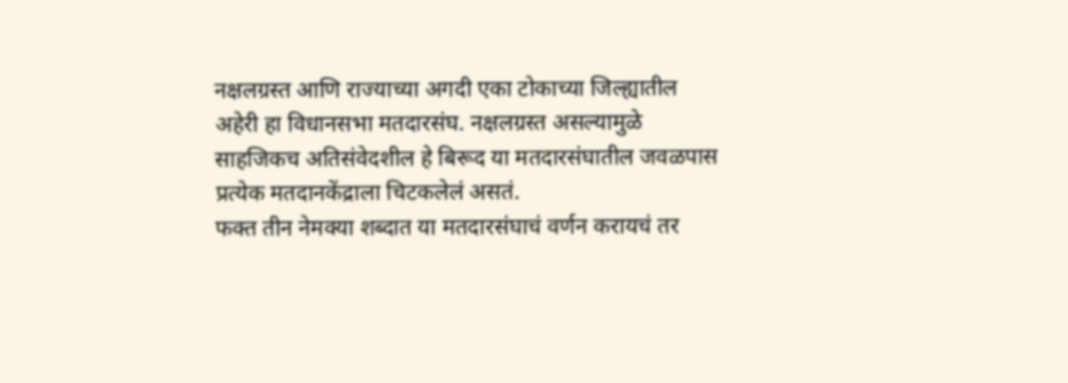नक्षलग्रस्त आणि राज्याच्या अगदी एका टोकाच्या जिल्ह्यातील अहेरी हा विधानसभा मतदारसंघ. नक्षलग्रस्त असल्यामुळे साहजिकच अतिसंवेदशील हे बिरूद या मतदारसंघातील जवळपास प्रत्येक मतदानकेंद्राला चिटकलेलं असतं.
फक्त तीन नेमक्या शब्दात या मतदारसंघाचं वर्णन करायचं तर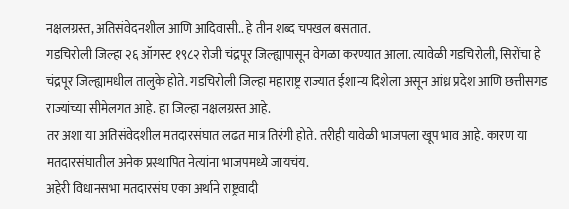नक्षलग्रस्त, अतिसंवेदनशील आणि आदिवासी.. हे तीन शब्द चपखल बसतात.
गडचिरोली जिल्हा २६ ऑगस्ट १९८२ रोजी चंद्रपूर जिल्ह्यापासून वेगळा करण्यात आला. त्यावेळी गडचिरोली, सिरोंचा हे चंद्रपूर जिल्ह्यामधील तालुके होते. गडचिरोली जिल्हा महाराष्ट्र राज्यात ईशान्य दिशेला असून आंध्र प्रदेश आणि छत्तीसगड राज्यांच्या सीमेलगत आहे. हा जिल्हा नक्षलग्रस्त आहे.
तर अशा या अतिसंवेदशील मतदारसंघात लढत मात्र तिरंगी होते. तरीही यावेळी भाजपला खूप भाव आहे. कारण या मतदारसंघातील अनेक प्रस्थापित नेत्यांना भाजपमध्ये जायचंय.
अहेरी विधानसभा मतदारसंघ एका अर्थाने राष्ट्रवादी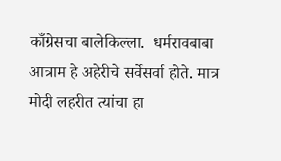काँग्रेसचा बालेकिल्ला.  धर्मरावबाबा आत्राम हे अहेरीचे सर्वेसर्वा होते. मात्र मोदी लहरीत त्यांचा हा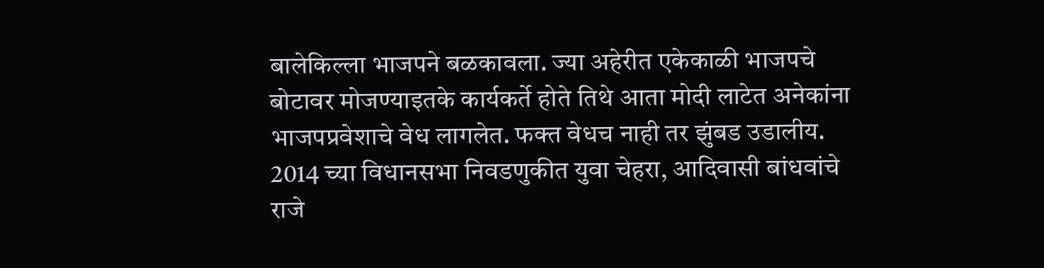बालेकिल्ला भाजपने बळकावला. ज्या अहेरीत एकेकाळी भाजपचे बोटावर मोजण्याइतके कार्यकर्ते होते तिथे आता मोदी लाटेत अनेकांना भाजपप्रवेशाचे वेध लागलेत. फक्त वेधच नाही तर झुंबड उडालीय. 2014 च्या विधानसभा निवडणुकीत युवा चेहरा, आदिवासी बांधवांचे राजे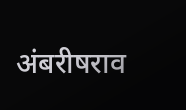अंबरीषराव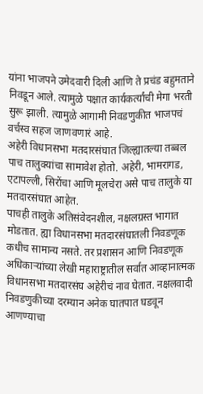यांना भाजपने उमेदवारी दिली आणि ते प्रचंड बहुमताने निवडून आले. त्यामुळे पक्षात कार्यकर्त्यांची मेगा भरती सुरू झाली. त्यामुळे आगामी निवडणुकीत भाजपचं वर्चस्व सहज जाणवणारं आहे.
अहेरी विधानसभा मतदारसंघात जिल्ह्यातल्या तब्बल पाच तालुक्यांचा सामावेश होतो. अहेरी, भामरागड, एटापल्ली, सिरोंचा आणि मूलचेरा असे पाच तालुके या मतदारसंघात आहेत.
पाचही तालुके अतिसंवेदनशील, नक्षलग्रस्त भागात मोडतात. ह्या विधानसभा मतदारसंघातली निवडणूक कधीच सामान्य नसते. तर प्रशासन आणि निवडणूक अधिकाऱ्यांच्या लेखी महाराष्ट्रातील सर्वात आव्हानात्मक विधानसभा मतदारसंघ अहेरीचं नाव घेतात. नक्षलवादी निवडणुकीच्या दरम्यान अनेक घातपात घडवून आणण्याचा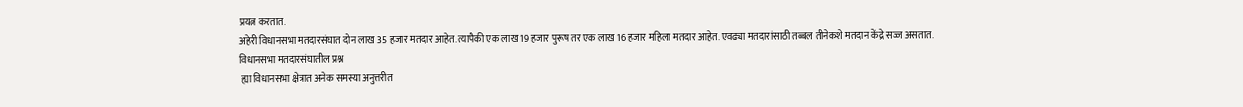प्रयत्न करतात.
अहेरी विधानसभा मतदारसंघात दोन लाख 35 हजार मतदार आहेत. त्यापैकी एक लाख 19 हजार पुरूष तर एक लाख 16 हजार महिला मतदार आहेत. एवढ्या मतदारांसाठी तब्बल तीनेकशे मतदान केंद्रे सज्ज असतात.
विधानसभा मतदारसंघातील प्रश्न
 ह्या विधानसभा क्षेत्रात अनेक समस्या अनुत्तरीत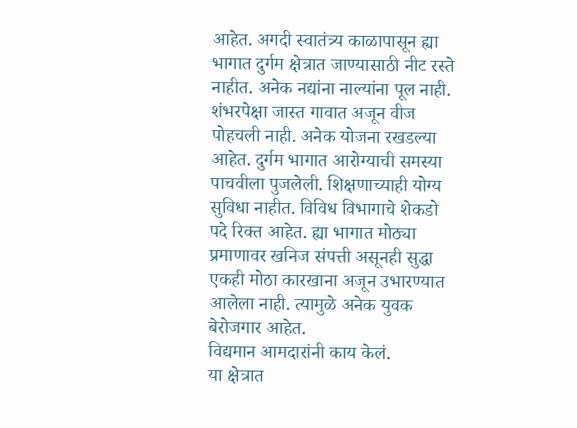आहेत. अगदी स्वातंत्र्य काळापासून ह्या भागात दुर्गम क्षेत्रात जाण्यासाठी नीट रस्ते नाहीत. अनेक नद्यांना नाल्यांना पूल नाही.  शंभरपेक्षा जास्त गावात अजून वीज पोहचली नाही. अनेक योजना रखडल्या आहेत. दुर्गम भागात आरोग्याची समस्या पाचवीला पुजलेली. शिक्षणाच्याही योग्य सुविधा नाहीत. विविध विभागाचे शेकडो पदे रिक्त आहेत. ह्या भागात मोठ्या प्रमाणावर खनिज संपत्ती असूनही सुद्धा एकही मोठा कारखाना अजून उभारण्यात आलेला नाही. त्यामुळे अनेक युवक बेरोजगार आहेत.
विद्यमान आमदारांनी काय केलं.
या क्षेत्रात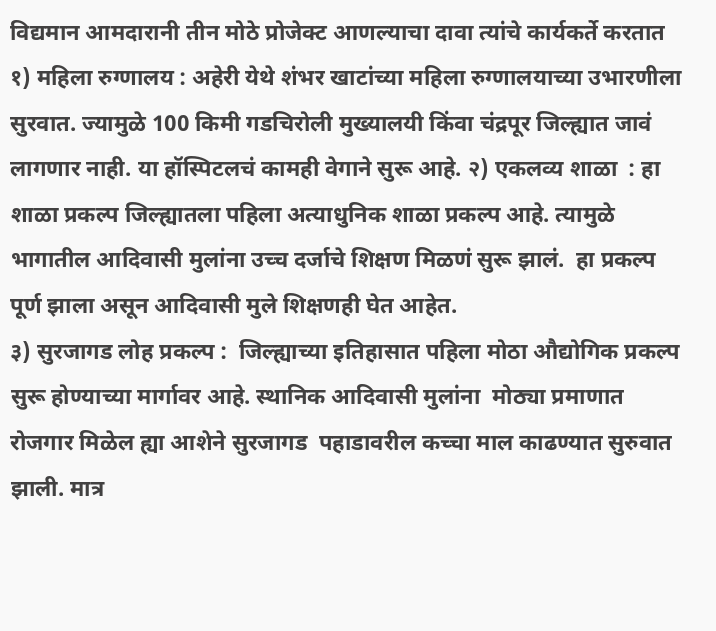विद्यमान आमदारानी तीन मोठे प्रोजेक्ट आणल्याचा दावा त्यांचे कार्यकर्ते करतात १) महिला रुग्णालय : अहेरी येथे शंभर खाटांच्या महिला रुग्णालयाच्या उभारणीला सुरवात. ज्यामुळे 100 किमी गडचिरोली मुख्यालयी किंवा चंद्रपूर जिल्ह्यात जावं लागणार नाही. या हॉस्पिटलचं कामही वेगाने सुरू आहे. २) एकलव्य शाळा  : हा शाळा प्रकल्प जिल्ह्यातला पहिला अत्याधुनिक शाळा प्रकल्प आहे. त्यामुळे भागातील आदिवासी मुलांना उच्च दर्जाचे शिक्षण मिळणं सुरू झालं.  हा प्रकल्प पूर्ण झाला असून आदिवासी मुले शिक्षणही घेत आहेत.
३) सुरजागड लोह प्रकल्प :  जिल्ह्याच्या इतिहासात पहिला मोठा औद्योगिक प्रकल्प सुरू होण्याच्या मार्गावर आहे. स्थानिक आदिवासी मुलांना  मोठ्या प्रमाणात रोजगार मिळेल ह्या आशेने सुरजागड  पहाडावरील कच्चा माल काढण्यात सुरुवात झाली. मात्र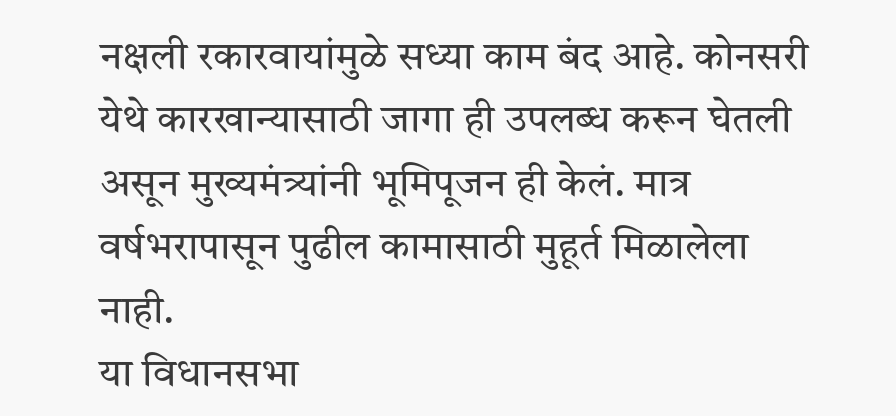नक्षली रकारवायांमुळे सध्या काम बंद आहे. कोनसरी येथे कारखान्यासाठी जागा ही उपलब्ध करून घेतली असून मुख्यमंत्र्यांनी भूमिपूजन ही केलं. मात्र वर्षभरापासून पुढील कामासाठी मुहूर्त मिळालेला नाही.
या विधानसभा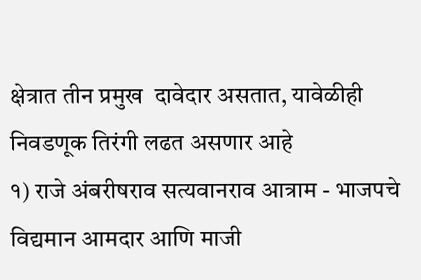क्षेत्रात तीन प्रमुख  दावेदार असतात, यावेळीही निवडणूक तिरंगी लढत असणार आहे
१) राजे अंबरीषराव सत्यवानराव आत्राम - भाजपचे विद्यमान आमदार आणि माजी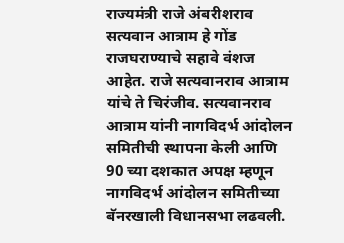राज्यमंत्री राजे अंबरीशराव सत्यवान आत्राम हे गोंड राजघराण्याचे सहावे वंशज आहेत. राजे सत्यवानराव आत्राम यांचे ते चिरंजीव. सत्यवानराव आत्राम यांनी नागविदर्भ आंदोलन समितीची स्थापना केली आणि  90 च्या दशकात अपक्ष म्हणून नागविदर्भ आंदोलन समितीच्या बॅनरखाली विधानसभा लढवली.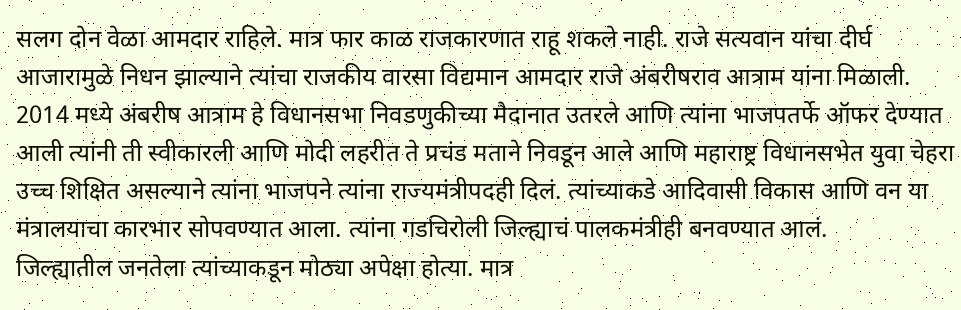सलग दोन वेळा आमदार राहिले. मात्र फार काळ राजकारणात राहू शकले नाही. राजे सत्यवान यांचा दीर्घ आजारामुळे निधन झाल्याने त्यांचा राजकीय वारसा विद्यमान आमदार राजे अंबरीषराव आत्राम यांना मिळाली. 2014 मध्ये अंबरीष आत्राम हे विधानसभा निवडणुकीच्या मैदानात उतरले आणि त्यांना भाजपतर्फे ऑफर देण्यात आली त्यांनी ती स्वीकारली आणि मोदी लहरीत ते प्रचंड मताने निवडून आले आणि महाराष्ट्र विधानसभेत युवा चेहरा उच्च शिक्षित असल्याने त्यांना भाजपने त्यांना राज्यमंत्रीपदही दिलं. त्यांच्याकडे आदिवासी विकास आणि वन या मंत्रालयाचा कारभार सोपवण्यात आला. त्यांना गडचिरोली जिल्ह्याचं पालकमंत्रीही बनवण्यात आलं.
जिल्ह्यातील जनतेला त्यांच्याकडून मोठ्या अपेक्षा होत्या. मात्र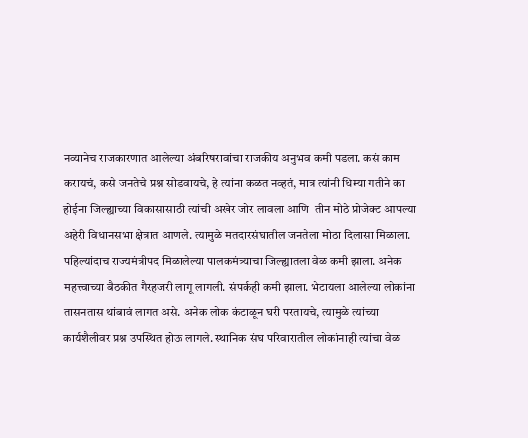नव्यानेच राजकारणात आलेल्या अंबरिषरावांचा राजकीय अनुभव कमी पडला. कसं काम करायचं, कसे जनतेचे प्रश्न सोडवायचे, हे त्यांना कळत नव्हतं, मात्र त्यांनी धिम्या गतीने का होईना जिल्ह्याच्या विकासासाठी त्यांची अखेर जोर लावला आणि  तीन मोठे प्रोजेक्ट आपल्या अहेरी विधानसभा क्षेत्रात आणले. त्यामुळे मतदारसंघातील जनतेला मोठा दिलासा मिळाला.
पहिल्यांदाच राज्यमंत्रीपद मिळालेल्या पालकमंत्र्याचा जिल्ह्यातला वेळ कमी झाला. अनेक महत्त्वाच्या बैठकीत गैरहजरी लागू लागली. संपर्कही कमी झाला. भेटायला आलेल्या लोकांना तासनतास थांबावं लागत असे. अनेक लोक कंटाळून घरी परतायचे, त्यामुळे त्यांच्या कार्यशैलीवर प्रश्न उपस्थित होऊ लागले. स्थानिक संघ परिवारातील लोकांनाही त्यांचा वेळ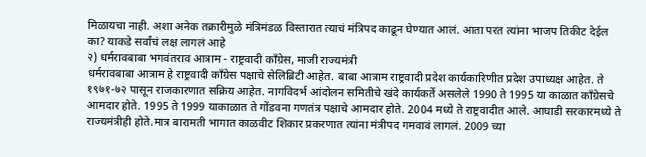मिळायचा नाही. अशा अनेक तक्रारीमुळे मंत्रिमंडळ विस्तारात त्याचं मंत्रिपद काढून घेण्यात आलं. आता परत त्यांना भाजप तिकीट देईल का? याकडे सर्वांचं लक्ष लागलं आहे
२) धर्मरावबाबा भगवंतराव आत्राम - राष्ट्रवादी काँग्रेस, माजी राज्यमंत्री
धर्मरावबाबा आत्राम हे राष्ट्रवादी काँग्रेस पक्षाचे सेलिब्रिटी आहेत. बाबा आत्राम राष्ट्रवादी प्रदेश कार्यकारिणीत प्रदेश उपाध्यक्ष आहेत. ते  १९७१-७२ पासून राजकारणात सक्रिय आहेत. नागविदर्भ आंदोलन समितीचे खंदे कार्यकर्ते असलेले 1990 ते 1995 या काळात काँग्रेसचे आमदार होते. 1995 ते 1999 याकाळात ते गोंडवना गणतंत्र पक्षाचे आमदार होते. 2004 मध्ये ते राष्ट्रवादीत आले. आघाडी सरकारमध्ये ते राज्यमंत्रीही होते.मात्र बारामती भागात काळवीट शिकार प्रकरणात त्यांना मंत्रीपद गमवावं लागलं. 2009 च्या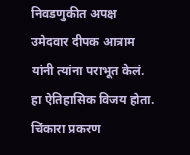निवडणुकीत अपक्ष उमेदवार दीपक आत्राम यांनी त्यांना पराभूत केलं. हा ऐतिहासिक विजय होता. चिंकारा प्रकरण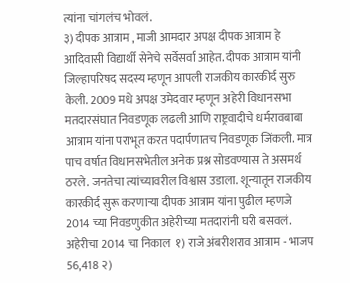त्यांना चांगलंच भोवलं.
३) दीपक आत्राम , माजी आमदार अपक्ष दीपक आत्राम हे आदिवासी विद्यार्थी सेनेचे सर्वेसर्वा आहेत. दीपक आत्राम यांनी जिल्हापरिषद सदस्य म्हणून आपली राजकीय कारकीर्द सुरु केली. 2009 मधे अपक्ष उमेदवार म्हणून अहेरी विधानसभा मतदारसंघात निवडणूक लढली आणि राष्ट्रवादीचे धर्मरावबाबा आत्राम यांना पराभूत करत पदार्पणातच निवडणूक जिंकली. मात्र पाच वर्षात विधानसभेतील अनेक प्रश्न सोडवण्यास ते असमर्थ ठरले. जनतेचा त्यांच्यावरील विश्वास उडाला. शून्यातून राजकीय कारकीर्द सुरू करणाऱ्या दीपक आत्राम यांना पुढील म्हणजे 2014 च्या निवडणुकीत अहेरीच्या मतदारांनी घरी बसवलं.
अहेरीचा 2014 चा निकाल  १) राजे अंबरीशराव आत्राम - भाजप         56,418 २)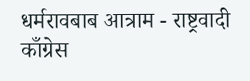धर्मरावबाब आत्राम - राष्ट्रवादी काँग्रेस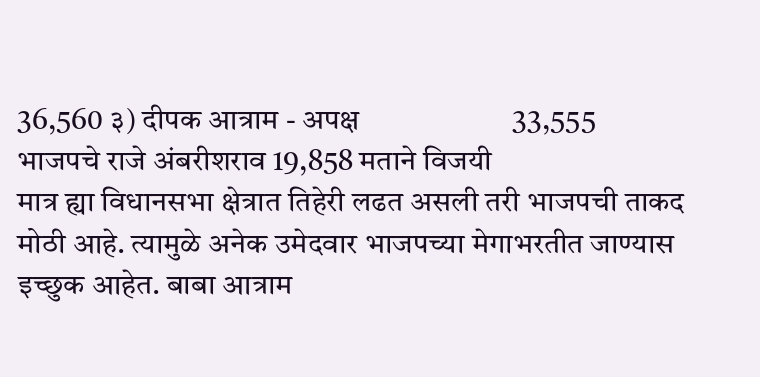36,560 ३) दीपक आत्राम - अपक्ष                     33,555
भाजपचे राजे अंबरीशराव 19,858 मताने विजयी
मात्र ह्या विधानसभा क्षेत्रात तिहेरी लढत असली तरी भाजपची ताकद मोठी आहे. त्यामुळे अनेक उमेदवार भाजपच्या मेगाभरतीत जाण्यास इच्छुक आहेत. बाबा आत्राम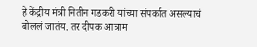हे केंद्रीय मंत्री नितीन गडकरी यांच्या संपर्कात असल्याचं बोललं जातंय. तर दीपक आत्राम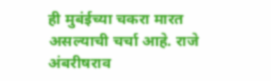ही मुबंईच्या चकरा मारत असल्याची चर्चा आहे. राजे अंबरीषराव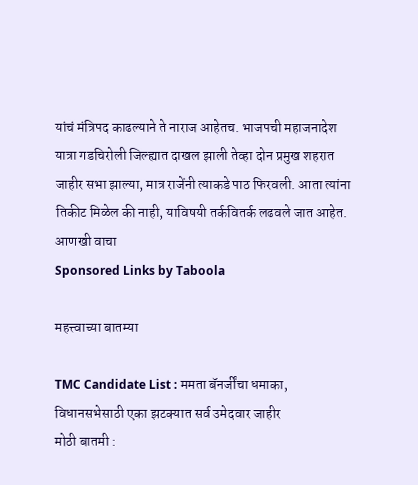यांचं मंत्रिपद काढल्याने ते नाराज आहेतच. भाजपची महाजनादेश यात्रा गडचिरोली जिल्ह्यात दाखल झाली तेव्हा दोन प्रमुख शहरात जाहीर सभा झाल्या, मात्र राजेंनी त्याकडे पाठ फिरवली. आता त्यांना तिकीट मिळेल की नाही, याविषयी तर्कवितर्क लढवले जात आहेत.
आणखी वाचा
Sponsored Links by Taboola

महत्त्वाच्या बातम्या

TMC Candidate List : ममता बॅनर्जींचा धमाका, विधानसभेसाठी एका झटक्यात सर्व उमेदवार जाहीर
मोठी बातमी :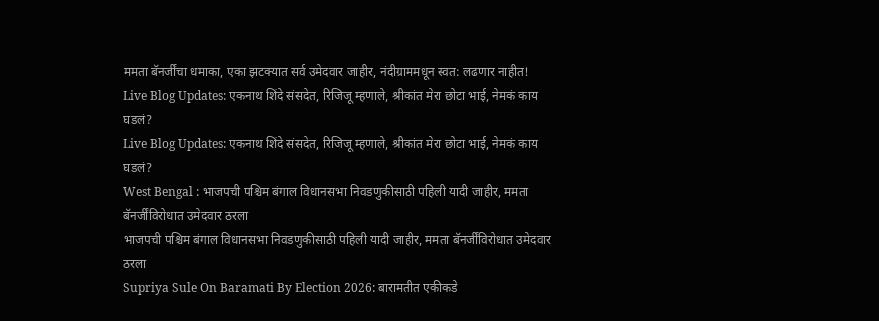ममता बॅनर्जींचा धमाका, एका झटक्यात सर्व उमेदवार जाहीर, नंदीग्राममधून स्वत: लढणार नाहीत!
Live Blog Updates: एकनाथ शिंदे संसदेत, रिजिजू म्हणाले, श्रीकांत मेरा छोटा भाई, नेमकं काय घडलं?
Live Blog Updates: एकनाथ शिंदे संसदेत, रिजिजू म्हणाले, श्रीकांत मेरा छोटा भाई, नेमकं काय घडलं?
West Bengal : भाजपची पश्चिम बंगाल विधानसभा निवडणुकीसाठी पहिली यादी जाहीर, ममता बॅनर्जींविरोधात उमेदवार ठरला
भाजपची पश्चिम बंगाल विधानसभा निवडणुकीसाठी पहिली यादी जाहीर, ममता बॅनर्जींविरोधात उमेदवार ठरला
Supriya Sule On Baramati By Election 2026: बारामतीत एकीकडे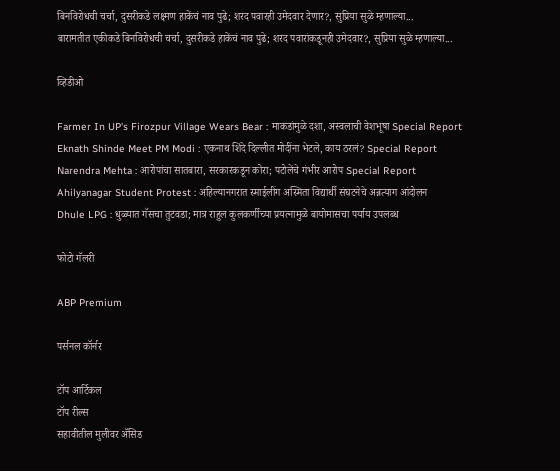बिनविरोधची चर्चा, दुसरीकडे लक्ष्मण हाकेंचं नाव पुढे; शरद पवारही उमेदवार देणार?, सुप्रिया सुळे म्हणाल्या...
बारामतीत एकीकडे बिनविरोधची चर्चा, दुसरीकडे हाकेंचं नाव पुढे; शरद पवारांकडूनही उमेदवार?, सुप्रिया सुळे म्हणाल्या...

व्हिडीओ

Farmer In UP's Firozpur Village Wears Bear : माकडांमुळे दशा, अस्वलाची वेशभूषा Special Report
Eknath Shinde Meet PM Modi : एकनाथ शिंदे दिल्लीत मोदींना भेटले, काय ठरलं? Special Report
Narendra Mehta : आरोपांचा सातबारा, सरकारकडून कोरा; पटोलेंचे गंभीर आरोप Special Report
Ahilyanagar Student Protest : अहिल्यानगरात स्माईलींग अस्मिता विद्यार्थी संघटनेचे अन्नत्याग आंदोलन
Dhule LPG : धुळ्यात गॅसचा तुटवडा; मात्र राहुल कुलकर्णीच्या प्रयत्नामुळे बायोमासचा पर्याय उपलब्ध

फोटो गॅलरी

ABP Premium

पर्सनल कॉर्नर

टॉप आर्टिकल
टॉप रील्स
सहावीतील मुलीवर ॲसिड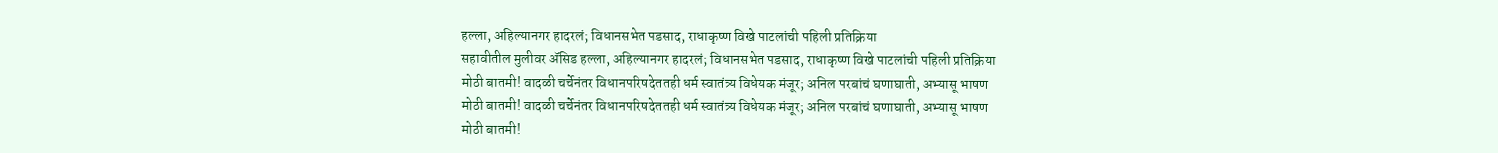हल्ला, अहिल्यानगर हादरलं; विधानसभेत पडसाद, राधाकृष्ण विखे पाटलांची पहिली प्रतिक्रिया
सहावीतील मुलीवर ॲसिड हल्ला, अहिल्यानगर हादरलं; विधानसभेत पडसाद, राधाकृष्ण विखे पाटलांची पहिली प्रतिक्रिया
मोठी बातमी! वादळी चर्चेनंतर विधानपरिषदेततही धर्म स्वातंत्र्य विधेयक मंजूर; अनिल परबांचं घणाघाती, अभ्यासू भाषण
मोठी बातमी! वादळी चर्चेनंतर विधानपरिषदेततही धर्म स्वातंत्र्य विधेयक मंजूर; अनिल परबांचं घणाघाती, अभ्यासू भाषण
मोठी बातमी!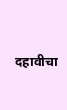दहावीचा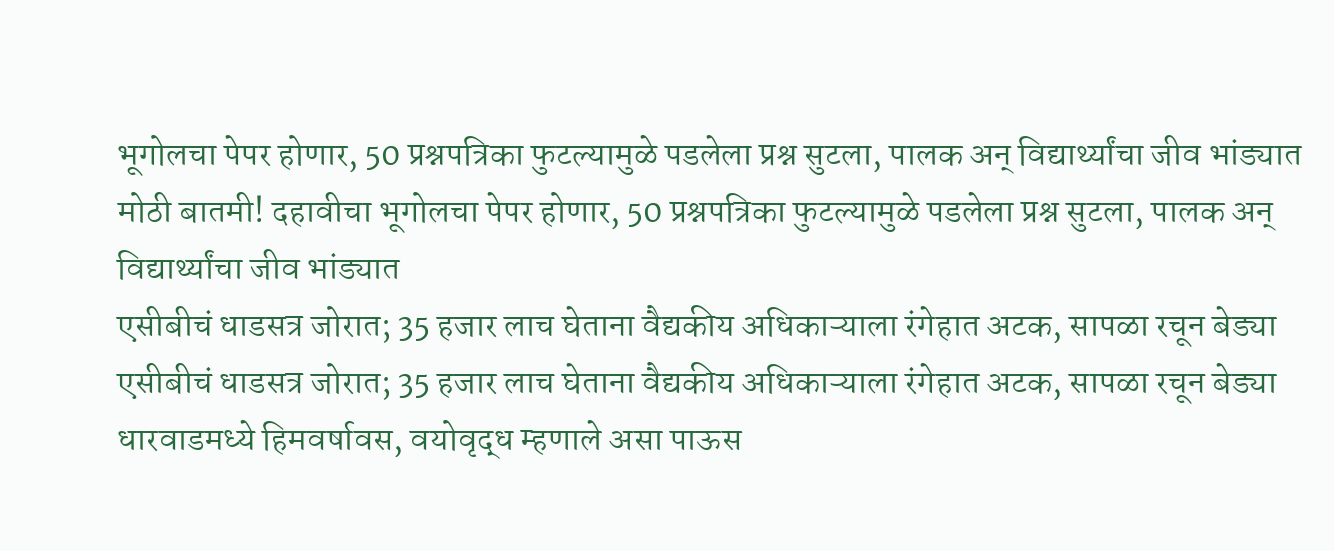भूगोलचा पेपर होणार, 50 प्रश्नपत्रिका फुटल्यामुळे पडलेला प्रश्न सुटला, पालक अन् विद्यार्थ्यांचा जीव भांड्यात
मोठी बातमी! दहावीचा भूगोलचा पेपर होणार, 50 प्रश्नपत्रिका फुटल्यामुळे पडलेला प्रश्न सुटला, पालक अन् विद्यार्थ्यांचा जीव भांड्यात
एसीबीचं धाडसत्र जोरात; 35 हजार लाच घेताना वैद्यकीय अधिकाऱ्याला रंगेहात अटक, सापळा रचून बेड्या
एसीबीचं धाडसत्र जोरात; 35 हजार लाच घेताना वैद्यकीय अधिकाऱ्याला रंगेहात अटक, सापळा रचून बेड्या
धारवाडमध्ये हिमवर्षावस, वयोवृद्ध म्हणाले असा पाऊस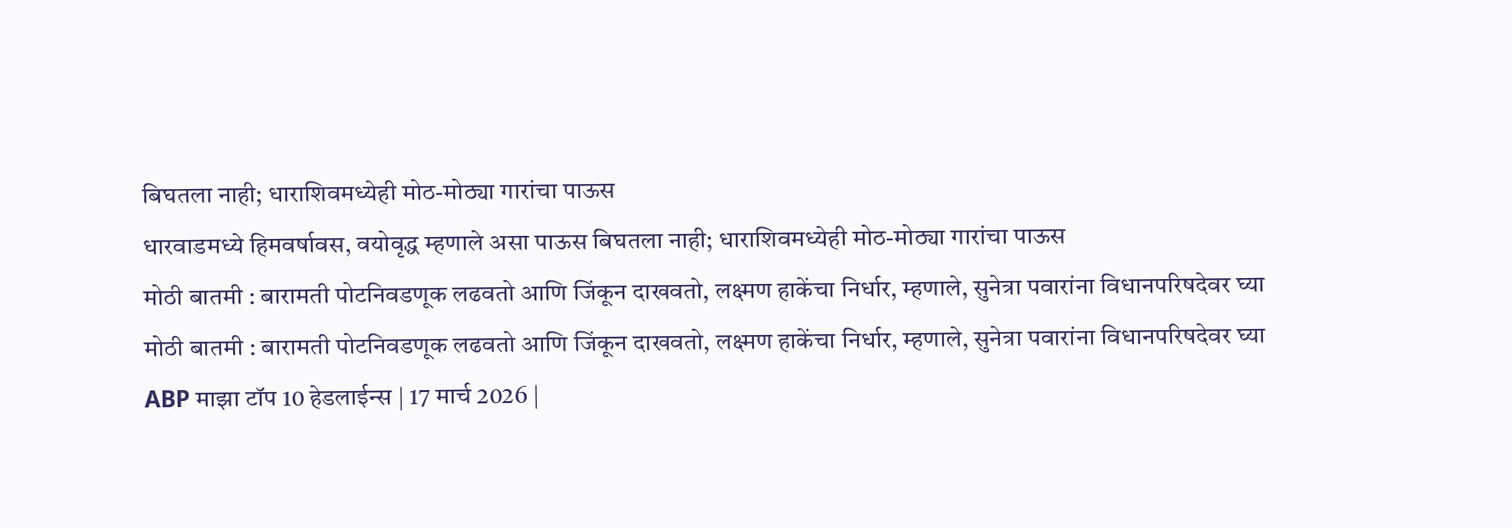बिघतला नाही; धाराशिवमध्येही मोठ-मोठ्या गारांचा पाऊस
धारवाडमध्ये हिमवर्षावस, वयोवृद्ध म्हणाले असा पाऊस बिघतला नाही; धाराशिवमध्येही मोठ-मोठ्या गारांचा पाऊस
मोठी बातमी : बारामती पोटनिवडणूक लढवतो आणि जिंकून दाखवतो, लक्ष्मण हाकेंचा निर्धार, म्हणाले, सुनेत्रा पवारांना विधानपरिषदेवर घ्या
मोठी बातमी : बारामती पोटनिवडणूक लढवतो आणि जिंकून दाखवतो, लक्ष्मण हाकेंचा निर्धार, म्हणाले, सुनेत्रा पवारांना विधानपरिषदेवर घ्या
ABP माझा टॉप 10 हेडलाईन्स | 17 मार्च 2026 |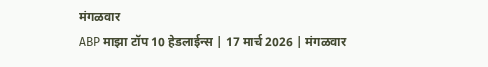मंगळवार
ABP माझा टॉप 10 हेडलाईन्स | 17 मार्च 2026 | मंगळवार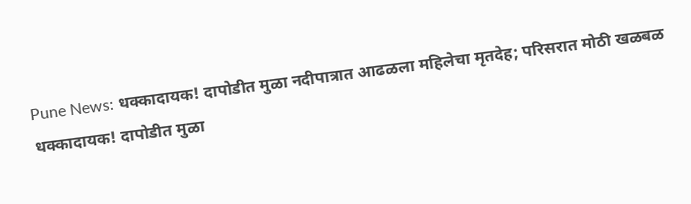Pune News: धक्कादायक! दापोडीत मुळा नदीपात्रात आढळला महिलेचा मृतदेह; परिसरात मोठी खळबळ
धक्कादायक! दापोडीत मुळा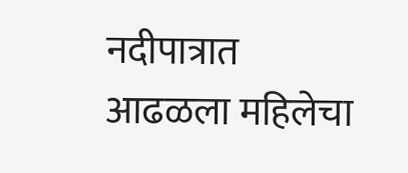नदीपात्रात आढळला महिलेचा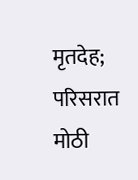मृतदेह; परिसरात मोठी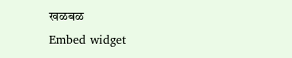खळबळ
Embed widget